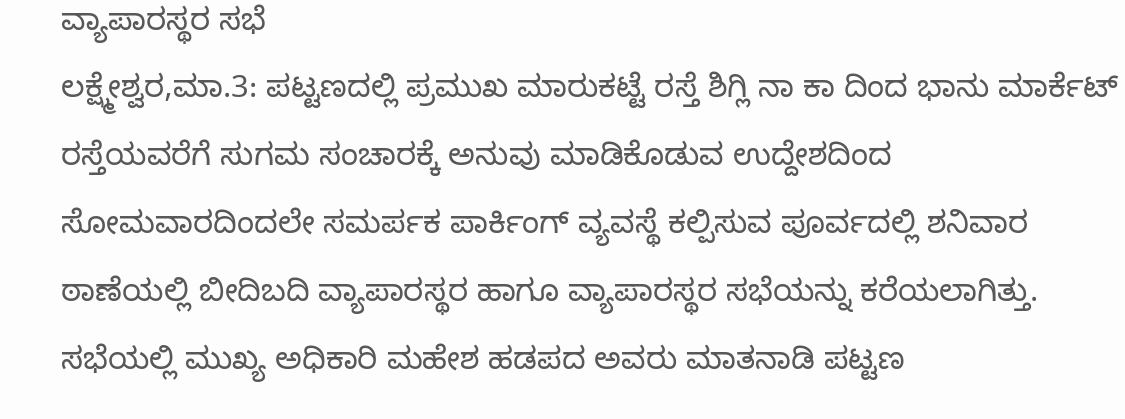ವ್ಯಾಪಾರಸ್ಥರ ಸಭೆ
ಲಕ್ಷ್ಮೇಶ್ವರ,ಮಾ.3: ಪಟ್ಟಣದಲ್ಲಿ ಪ್ರಮುಖ ಮಾರುಕಟ್ಟೆ ರಸ್ತೆ ಶಿಗ್ಲಿ ನಾ ಕಾ ದಿಂದ ಭಾನು ಮಾರ್ಕೆಟ್ ರಸ್ತೆಯವರೆಗೆ ಸುಗಮ ಸಂಚಾರಕ್ಕೆ ಅನುವು ಮಾಡಿಕೊಡುವ ಉದ್ದೇಶದಿಂದ ಸೋಮವಾರದಿಂದಲೇ ಸಮರ್ಪಕ ಪಾರ್ಕಿಂಗ್ ವ್ಯವಸ್ಥೆ ಕಲ್ಪಿಸುವ ಪೂರ್ವದಲ್ಲಿ ಶನಿವಾರ ಠಾಣೆಯಲ್ಲಿ ಬೀದಿಬದಿ ವ್ಯಾಪಾರಸ್ಥರ ಹಾಗೂ ವ್ಯಾಪಾರಸ್ಥರ ಸಭೆಯನ್ನು ಕರೆಯಲಾಗಿತ್ತು.
ಸಭೆಯಲ್ಲಿ ಮುಖ್ಯ ಅಧಿಕಾರಿ ಮಹೇಶ ಹಡಪದ ಅವರು ಮಾತನಾಡಿ ಪಟ್ಟಣ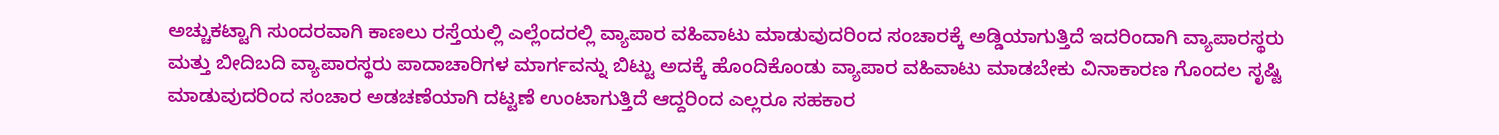ಅಚ್ಚುಕಟ್ಟಾಗಿ ಸುಂದರವಾಗಿ ಕಾಣಲು ರಸ್ತೆಯಲ್ಲಿ ಎಲ್ಲೆಂದರಲ್ಲಿ ವ್ಯಾಪಾರ ವಹಿವಾಟು ಮಾಡುವುದರಿಂದ ಸಂಚಾರಕ್ಕೆ ಅಡ್ಡಿಯಾಗುತ್ತಿದೆ ಇದರಿಂದಾಗಿ ವ್ಯಾಪಾರಸ್ಥರು ಮತ್ತು ಬೀದಿಬದಿ ವ್ಯಾಪಾರಸ್ಥರು ಪಾದಾಚಾರಿಗಳ ಮಾರ್ಗವನ್ನು ಬಿಟ್ಟು ಅದಕ್ಕೆ ಹೊಂದಿಕೊಂಡು ವ್ಯಾಪಾರ ವಹಿವಾಟು ಮಾಡಬೇಕು ವಿನಾಕಾರಣ ಗೊಂದಲ ಸೃಷ್ಟಿ ಮಾಡುವುದರಿಂದ ಸಂಚಾರ ಅಡಚಣೆಯಾಗಿ ದಟ್ಟಣೆ ಉಂಟಾಗುತ್ತಿದೆ ಆದ್ದರಿಂದ ಎಲ್ಲರೂ ಸಹಕಾರ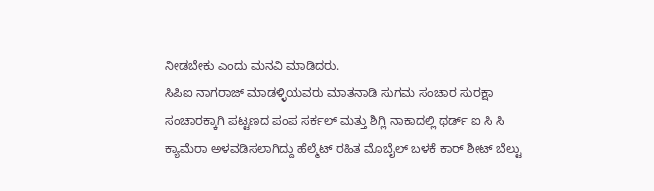ನೀಡಬೇಕು ಎಂದು ಮನವಿ ಮಾಡಿದರು.
ಸಿಪಿಐ ನಾಗರಾಜ್ ಮಾಡಳ್ಳಿಯವರು ಮಾತನಾಡಿ ಸುಗಮ ಸಂಚಾರ ಸುರಕ್ಷಾ ಸಂಚಾರಕ್ಕಾಗಿ ಪಟ್ಟಣದ ಪಂಪ ಸರ್ಕಲ್ ಮತ್ತು ಶಿಗ್ಲಿ ನಾಕಾದಲ್ಲಿ ಥರ್ಡ್ ಐ ಸಿ ಸಿ ಕ್ಯಾಮೆರಾ ಅಳವಡಿಸಲಾಗಿದ್ದು ಹೆಲ್ಮೆಟ್ ರಹಿತ ಮೊಬೈಲ್ ಬಳಕೆ ಕಾರ್ ಶೀಟ್ ಬೆಲ್ಟು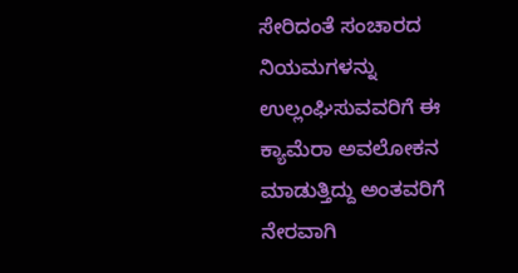ಸೇರಿದಂತೆ ಸಂಚಾರದ ನಿಯಮಗಳನ್ನು ಉಲ್ಲಂಘಿಸುವವರಿಗೆ ಈ ಕ್ಯಾಮೆರಾ ಅವಲೋಕನ ಮಾಡುತ್ತಿದ್ದು ಅಂತವರಿಗೆ ನೇರವಾಗಿ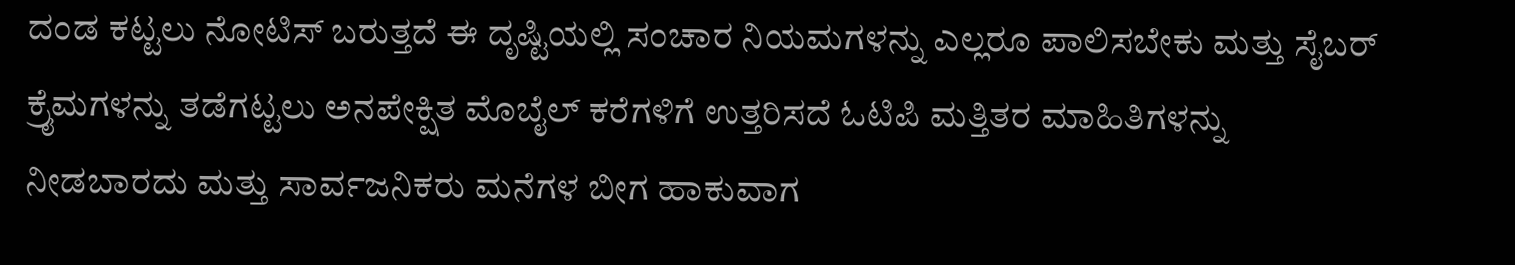ದಂಡ ಕಟ್ಟಲು ನೋಟಿಸ್ ಬರುತ್ತದೆ ಈ ದೃಷ್ಟಿಯಲ್ಲಿ ಸಂಚಾರ ನಿಯಮಗಳನ್ನು ಎಲ್ಲರೂ ಪಾಲಿಸಬೇಕು ಮತ್ತು ಸೈಬರ್ ಕ್ರೈಮಗಳನ್ನು ತಡೆಗಟ್ಟಲು ಅನಪೇಕ್ಷಿತ ಮೊಬೈಲ್ ಕರೆಗಳಿಗೆ ಉತ್ತರಿಸದೆ ಓಟಿಪಿ ಮತ್ತಿತರ ಮಾಹಿತಿಗಳನ್ನು ನೀಡಬಾರದು ಮತ್ತು ಸಾರ್ವಜನಿಕರು ಮನೆಗಳ ಬೀಗ ಹಾಕುವಾಗ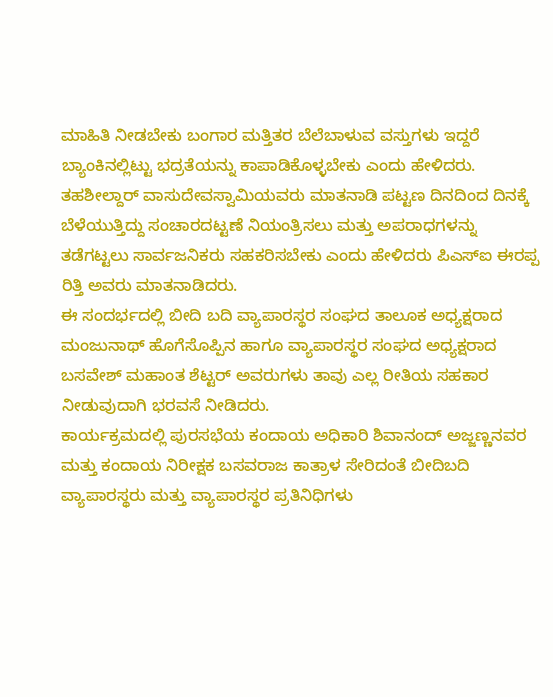ಮಾಹಿತಿ ನೀಡಬೇಕು ಬಂಗಾರ ಮತ್ತಿತರ ಬೆಲೆಬಾಳುವ ವಸ್ತುಗಳು ಇದ್ದರೆ ಬ್ಯಾಂಕಿನಲ್ಲಿಟ್ಟು ಭದ್ರತೆಯನ್ನು ಕಾಪಾಡಿಕೊಳ್ಳಬೇಕು ಎಂದು ಹೇಳಿದರು.
ತಹಶೀಲ್ದಾರ್ ವಾಸುದೇವಸ್ವಾಮಿಯವರು ಮಾತನಾಡಿ ಪಟ್ಟಣ ದಿನದಿಂದ ದಿನಕ್ಕೆ ಬೆಳೆಯುತ್ತಿದ್ದು ಸಂಚಾರದಟ್ಟಣೆ ನಿಯಂತ್ರಿಸಲು ಮತ್ತು ಅಪರಾಧಗಳನ್ನು ತಡೆಗಟ್ಟಲು ಸಾರ್ವಜನಿಕರು ಸಹಕರಿಸಬೇಕು ಎಂದು ಹೇಳಿದರು ಪಿಎಸ್‍ಐ ಈರಪ್ಪ ರಿತ್ತಿ ಅವರು ಮಾತನಾಡಿದರು.
ಈ ಸಂದರ್ಭದಲ್ಲಿ ಬೀದಿ ಬದಿ ವ್ಯಾಪಾರಸ್ಥರ ಸಂಘದ ತಾಲೂಕ ಅಧ್ಯಕ್ಷರಾದ ಮಂಜುನಾಥ್ ಹೊಗೆಸೊಪ್ಪಿನ ಹಾಗೂ ವ್ಯಾಪಾರಸ್ಥರ ಸಂಘದ ಅಧ್ಯಕ್ಷರಾದ ಬಸವೇಶ್ ಮಹಾಂತ ಶೆಟ್ಟರ್ ಅವರುಗಳು ತಾವು ಎಲ್ಲ ರೀತಿಯ ಸಹಕಾರ ನೀಡುವುದಾಗಿ ಭರವಸೆ ನೀಡಿದರು.
ಕಾರ್ಯಕ್ರಮದಲ್ಲಿ ಪುರಸಭೆಯ ಕಂದಾಯ ಅಧಿಕಾರಿ ಶಿವಾನಂದ್ ಅಜ್ಜಣ್ಣನವರ ಮತ್ತು ಕಂದಾಯ ನಿರೀಕ್ಷಕ ಬಸವರಾಜ ಕಾತ್ರಾಳ ಸೇರಿದಂತೆ ಬೀದಿಬದಿ ವ್ಯಾಪಾರಸ್ಥರು ಮತ್ತು ವ್ಯಾಪಾರಸ್ಥರ ಪ್ರತಿನಿಧಿಗಳು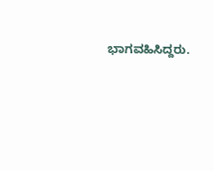ಭಾಗವಹಿಸಿದ್ದರು.